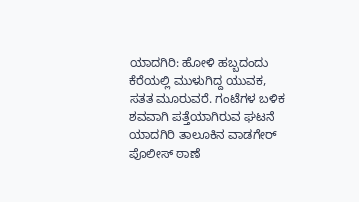ಯಾದಗಿರಿ: ಹೋಳಿ‌ ಹಬ್ಬದಂದು ಕೆರೆಯಲ್ಲಿ ಮುಳುಗಿದ್ದ ಯುವಕ, ಸತತ ಮೂರುವರೆ. ಗಂಟೆಗಳ‌ ಬಳಿಕ ಶವವಾಗಿ ಪತ್ತೆಯಾಗಿರುವ ಘಟನೆ ಯಾದಗಿರಿ ತಾಲೂಕಿನ ವಾಡಗೇರ್ ಪೊಲೀಸ್ ಠಾಣೆ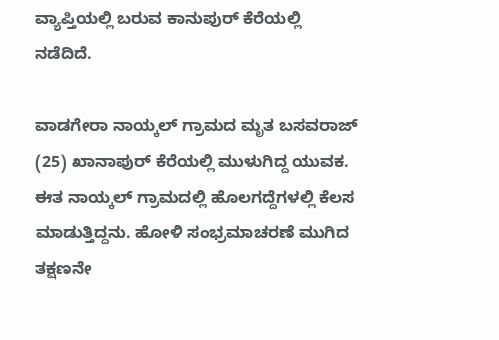ವ್ಯಾಪ್ತಿಯಲ್ಲಿ ಬರುವ ಕಾನುಪುರ್ ಕೆರೆಯಲ್ಲಿ ನಡೆದಿದೆ.

ವಾಡಗೇರಾ ನಾಯ್ಕಲ್ ಗ್ರಾಮದ ಮೃತ ಬಸವರಾಜ್ (25) ಖಾನಾಪುರ್ ಕೆರೆಯಲ್ಲಿ ಮುಳುಗಿದ್ದ ಯುವಕ. ಈತ ನಾಯ್ಕಲ್ ಗ್ರಾಮದಲ್ಲಿ ಹೊಲಗದ್ದೆಗಳಲ್ಲಿ ಕೆಲಸ ಮಾಡುತ್ತಿದ್ದನು. ಹೋಳಿ‌ ಸಂಭ್ರಮಾಚರಣೆ ಮುಗಿದ ತಕ್ಷಣನೇ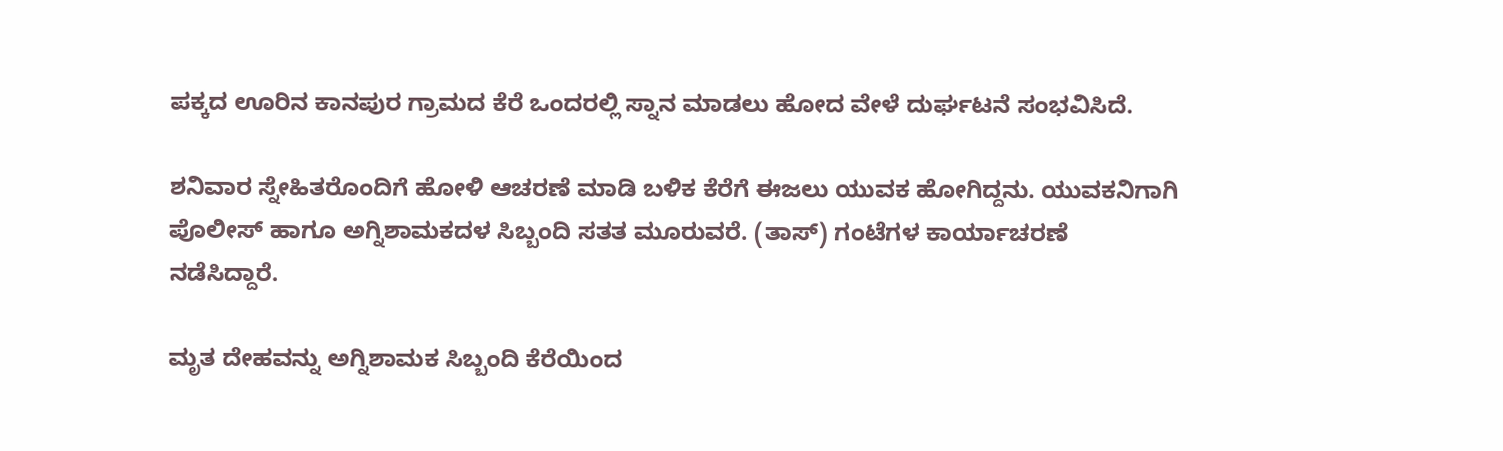ಪಕ್ಕದ ಊರಿನ ಕಾನಪುರ ಗ್ರಾಮದ ಕೆರೆ ಒಂದರಲ್ಲಿ ಸ್ನಾನ ಮಾಡಲು ಹೋದ ವೇಳೆ ದುರ್ಘಟನೆ ಸಂಭವಿಸಿದೆ.

ಶನಿವಾರ ಸ್ನೇಹಿತರೊಂದಿಗೆ ಹೋಳಿ ಆಚರಣೆ ಮಾಡಿ ಬಳಿಕ ಕೆರೆಗೆ ಈಜಲು‌ ಯುವಕ ಹೋಗಿದ್ದನು. ಯುವಕನಿಗಾಗಿ ಪೊಲೀಸ್ ಹಾಗೂ ಅಗ್ನಿಶಾಮಕದಳ ಸಿಬ್ಬಂದಿ ಸತತ ಮೂರುವರೆ. (ತಾಸ್) ಗಂಟೆಗಳ ಕಾರ್ಯಾಚರಣೆ ನಡೆಸಿದ್ದಾರೆ.

ಮೃತ ದೇಹವನ್ನು ಅಗ್ನಿಶಾಮಕ ಸಿಬ್ಬಂದಿ ಕೆರೆಯಿಂದ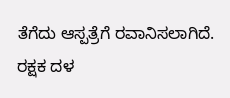ತೆಗೆದು ಆಸ್ಪತ್ರೆಗೆ ರವಾನಿಸಲಾಗಿದೆ. ರಕ್ಷಕ ದಳ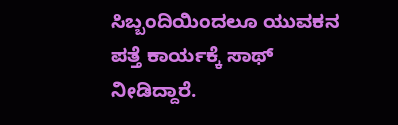ಸಿಬ್ಬಂದಿಯಿಂದಲೂ ಯುವಕನ ಪತ್ತೆ ಕಾರ್ಯಕ್ಕೆ ಸಾಥ್ ನೀಡಿದ್ದಾರೆ.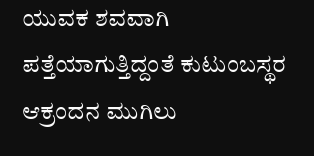ಯುವಕ ಶವವಾಗಿ ಪತ್ತೆಯಾಗುತ್ತಿದ್ದಂತೆ ಕುಟುಂಬಸ್ಥರ ಆಕ್ರಂದನ ಮುಗಿಲು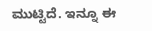ಮುಟ್ಟಿದೆ. ಇನ್ನೂ ಈ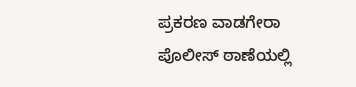ಪ್ರಕರಣ ವಾಡಗೇರಾ ಪೊಲೀಸ್ ಠಾಣೆಯಲ್ಲಿ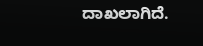ದಾಖಲಾಗಿದೆ.